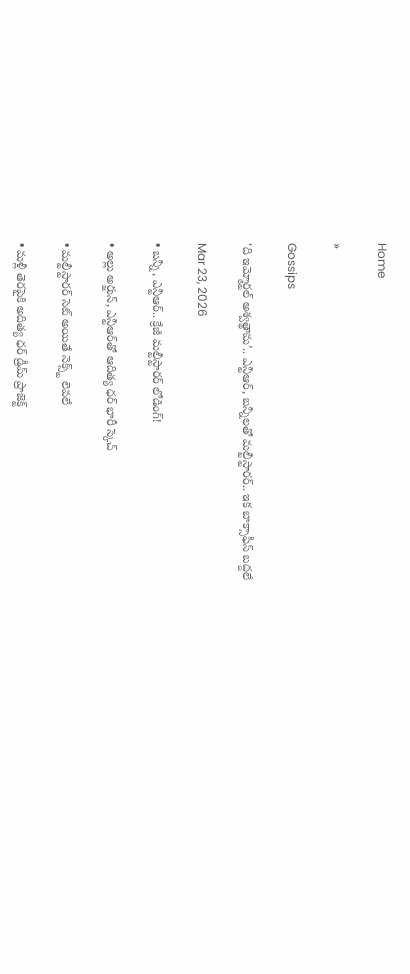Home

»

Gossips

‘ది ఇమ్మోర్టల్ అశ్వత్థామ’.. ఎన్టీఆర్, బన్నీలతో మల్టీస్టారర్.. ఇక బాక్సాఫీస్ బద్దలే

Mar 23, 2026

• బన్నీ, ఎన్టీఆర్.. క్రేజీ మల్టీస్టారర్ లోడింగ్!

• అల్లు అర్జున్, ఎన్టీఆర్‌తో ఆదిత్య ధర్ భారీ స్కెచ్

• మల్టీస్టారర్ సెట్ అయితే నెక్స్ట్ లెవలే

• మళ్లీ తెరపైకి అదిత్య ధర్ డ్రీమ్ ప్రాజెక్ట్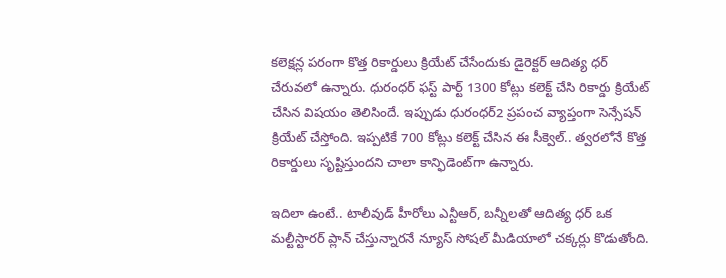కలెక్షన్ల పరంగా కొత్త రికార్డులు క్రియేట్ చేసేందుకు డైరెక్టర్ ఆదిత్య ధర్ చేరువలో ఉన్నారు. ధురంధర్ ఫస్ట్ పార్ట్ 1300 కోట్లు కలెక్ట్ చేసి రికార్డు క్రియేట్ చేసిన విషయం తెలిసిందే. ఇప్పుడు ధురంధర్2 ప్రపంచ వ్యాప్తంగా సెన్సేషన్ క్రియేట్ చేస్తోంది. ఇప్పటికే 700 కోట్లు కలెక్ట్ చేసిన ఈ సీక్వెల్.. త్వరలోనే కొత్త రికార్డులు సృష్టిస్తుందని చాలా కాన్ఫిడెంట్‌గా ఉన్నారు.

ఇదిలా ఉంటే.. టాలీవుడ్ హీరోలు ఎన్టీఆర్, బన్నీలతో ఆదిత్య ధర్ ఒక మల్టీస్టారర్ ప్లాన్ చేస్తున్నారనే న్యూస్ సోషల్ మీడియాలో చక్కర్లు కొడుతోంది.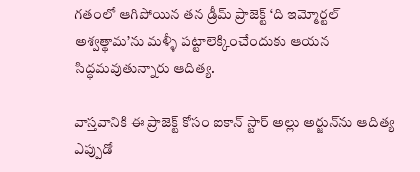గతంలో ఆగిపోయిన తన డ్రీమ్ ప్రాజెక్ట్ ‘ది ఇమ్మోర్టల్ అశ్వత్థామ’ను మళ్ళీ పట్టాలెక్కించేందుకు ఆయన సిద్ధమవుతున్నారు ఆదిత్య.

వాస్తవానికి ఈ ప్రాజెక్ట్ కోసం ఐకాన్ స్టార్ అల్లు అర్జున్‌ను ఆదిత్య ఎప్పుడో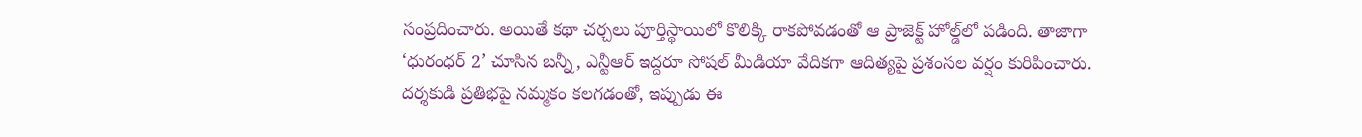సంప్రదించారు. అయితే కథా చర్చలు పూర్తిస్థాయిలో కొలిక్కి రాకపోవడంతో ఆ ప్రాజెక్ట్ హోల్డ్‌లో పడింది. తాజాగా ‘ధురంధర్ 2’ చూసిన బన్నీ, ఎన్టీఆర్ ఇద్దరూ సోషల్ మీడియా వేదికగా ఆదిత్యపై ప్రశంసల వర్షం కురిపించారు. దర్శకుడి ప్రతిభపై నమ్మకం కలగడంతో, ఇప్పుడు ఈ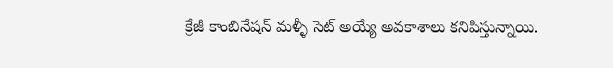క్రేజీ కాంబినేషన్ మళ్ళీ సెట్ అయ్యే అవకాశాలు కనిపిస్తున్నాయి.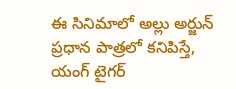ఈ సినిమాలో అల్లు అర్జున్ ప్రధాన పాత్రలో కనిపిస్తే, యంగ్ టైగర్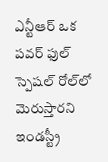ఎన్టీఆర్ ఒక పవర్ ఫుల్ స్పెషల్ రోల్‌లో మెరుస్తారని ఇండస్ట్రీ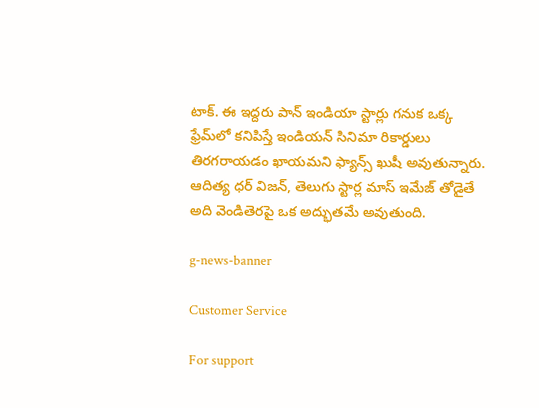టాక్. ఈ ఇద్దరు పాన్ ఇండియా స్టార్లు గనుక ఒక్క ఫ్రేమ్‌లో కనిపిస్తే ఇండియన్ సినిమా రికార్డులు తిరగరాయడం ఖాయమని ఫ్యాన్స్ ఖుషీ అవుతున్నారు. ఆదిత్య ధర్ విజన్, తెలుగు స్టార్ల మాస్ ఇమేజ్ తోడైతే అది వెండితెరపై ఒక అద్భుతమే అవుతుంది.

g-news-banner

Customer Service

For support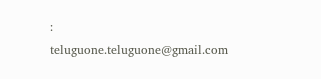: teluguone.teluguone@gmail.com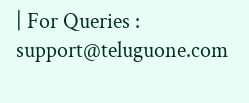| For Queries : support@teluguone.com